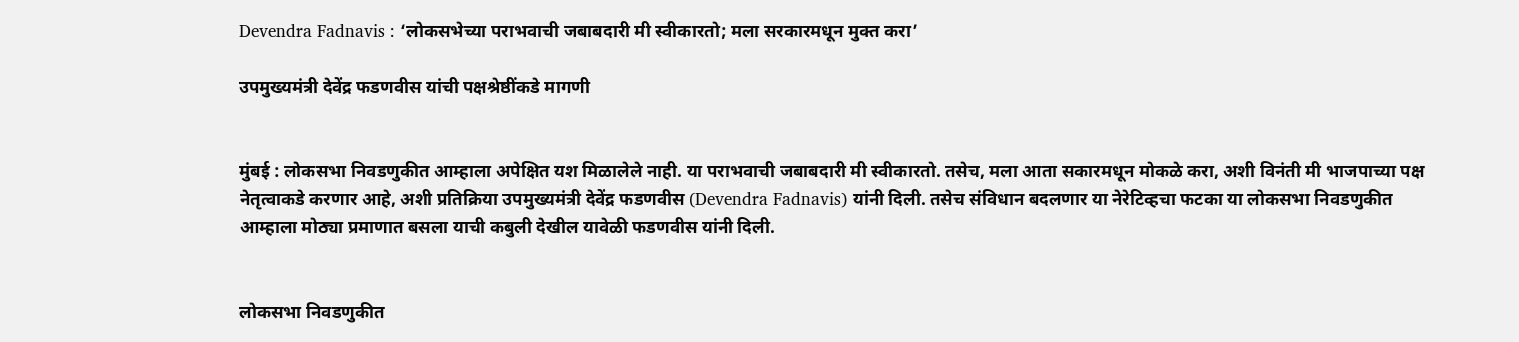Devendra Fadnavis : ‘लोकसभेच्या पराभवाची जबाबदारी मी स्वीकारतो; मला सरकारमधून मुक्त करा’

उपमुख्यमंत्री देवेंद्र फडणवीस यांची पक्षश्रेष्ठींकडे मागणी


मुंबई : लोकसभा निवडणुकीत आम्हाला अपेक्षित यश मिळालेले नाही. या पराभवाची जबाबदारी मी स्वीकारतो. तसेच, मला आता सकारमधून मोकळे करा, अशी विनंती मी भाजपाच्या पक्ष नेतृत्वाकडे करणार आहे, अशी प्रतिक्रिया उपमुख्यमंत्री देवेंद्र फडणवीस (Devendra Fadnavis) यांनी दिली. तसेच संविधान बदलणार या नेरेटिव्हचा फटका या लोकसभा निवडणुकीत आम्हाला मोठ्या प्रमाणात बसला याची कबुली देखील यावेळी फडणवीस यांनी दिली.


लोकसभा निवडणुकीत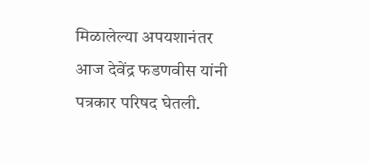मिळालेल्या अपयशानंतर आज देवेंद्र फडणवीस यांनी पत्रकार परिषद घेतली.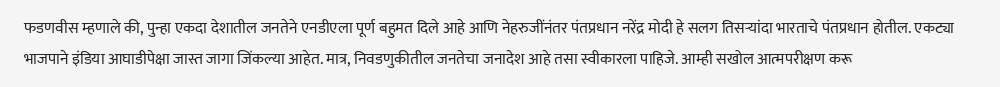फडणवीस म्हणाले की, पुन्हा एकदा देशातील जनतेने एनडीएला पूर्ण बहुमत दिले आहे आणि नेहरुजींनंतर पंतप्रधान नरेंद्र मोदी हे सलग तिसऱ्यांदा भारताचे पंतप्रधान होतील. एकट्या भाजपाने इंडिया आघाडीपेक्षा जास्त जागा जिंकल्या आहेत. मात्र, निवडणुकीतील जनतेचा जनादेश आहे तसा स्वीकारला पाहिजे. आम्ही सखोल आत्मपरीक्षण करू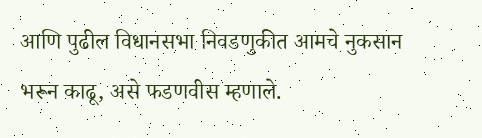आणि पुढील विधानसभा निवडणुकीत आमचे नुकसान भरून काढू, असे फडणवीस म्हणाले.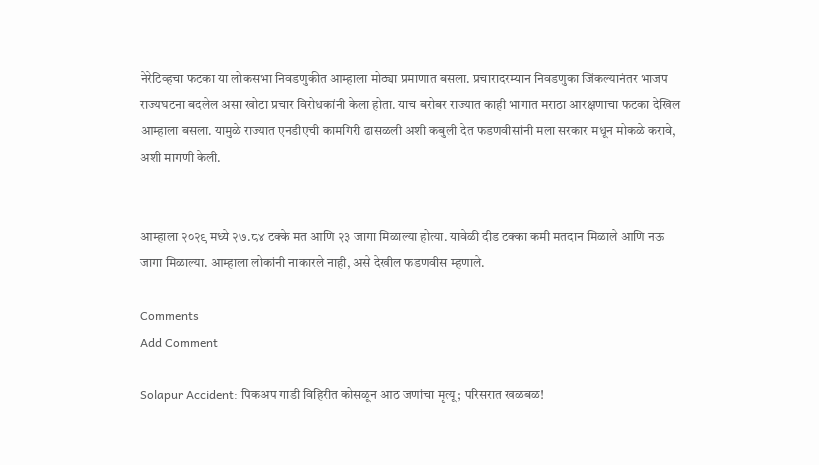नेरेटिव्हचा फटका या लोकसभा निवडणुकीत आम्हाला मोठ्या प्रमाणात बसला. प्रचारादरम्यान निवडणुका जिंकल्यानंतर भाजप राज्यघटना बदलेल असा खोटा प्रचार विरोधकांनी केला होता. याच बरोबर राज्यात काही भागात मराठा आरक्षणाचा फटका देखिल आम्हाला बसला. यामुळे राज्यात एनडीएची कामगिरी ढासळली अशी कबुली देत फडणवीसांनी मला सरकार मधून मोकळे करावे, अशी मागणी केली.


आम्हाला २०२९ मध्ये २७.८४ टक्के मत आणि २३ जागा मिळाल्या होत्या. यावेळी दीड टक्का कमी मतदान मिळाले आणि नऊ जागा मिळाल्या. आम्हाला लोकांनी नाकारले नाही, असे देखील फडणवीस म्हणाले.

Comments
Add Comment

Solapur Accident: पिकअप गाडी विहिरीत कोसळून आठ जणांचा मृत्यू; परिसरात खळबळ!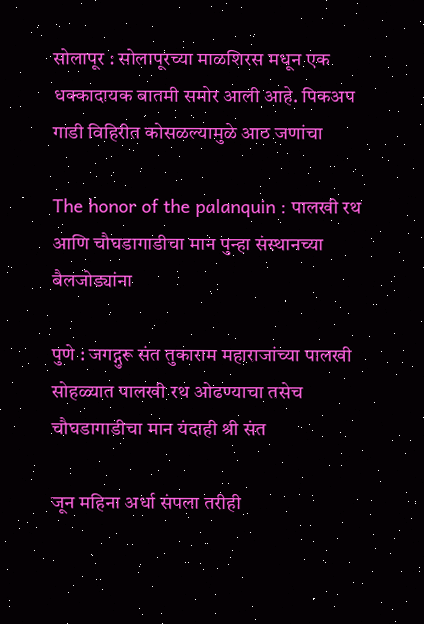सोलापूर : सोलापूरच्या माळशिरस मधून एक धक्कादायक बातमी समोर आली आहे. पिकअप गाडी विहिरीत कोसळल्यामुळे आठ जणांचा

The honor of the palanquin : पालखी रथ आणि चौघडागाडीचा मान पुन्हा संस्थानच्या बैलजोड्यांना

पुणे : जगद्गुरू संत तुकाराम महाराजांच्या पालखी सोहळ्यात पालखी रथ ओढण्याचा तसेच चौघडागाडीचा मान यंदाही श्री संत

जून महिना अर्धा संपला तरीही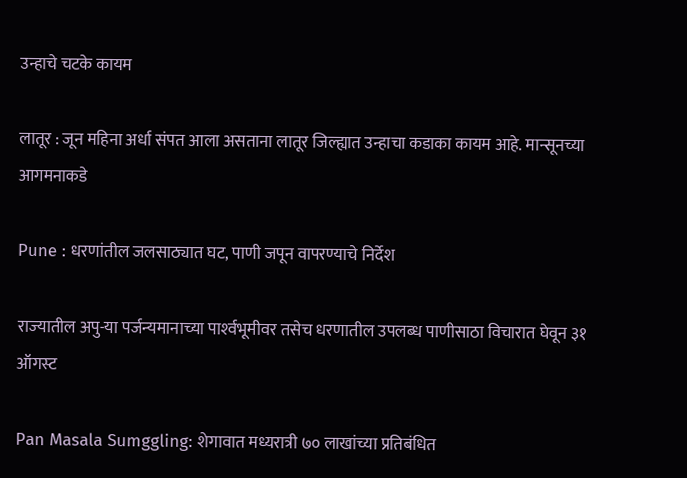उन्हाचे चटके कायम

लातूर : जून महिना अर्धा संपत आला असताना लातूर जिल्ह्यात उन्हाचा कडाका कायम आहे. मान्सूनच्या आगमनाकडे

Pune : धरणांतील जलसाठ्यात घट, पाणी जपून वापरण्याचे निर्देश

राज्‍यातील अपु-या पर्जन्‍यमानाच्‍या पार्श्‍वभूमीवर तसेच धरणातील उपलब्‍ध पाणीसाठा विचारात घेवून ३१ ऑगस्‍ट

Pan Masala Sumggling: शेगावात मध्यरात्री ७० लाखांच्या प्रतिबंधित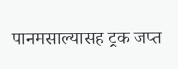पानमसाल्यासह ट्रक जप्त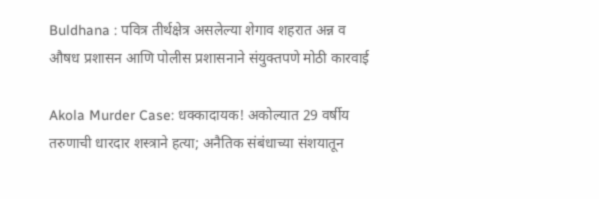Buldhana : पवित्र तीर्थक्षेत्र असलेल्या शेगाव शहरात अन्न व औषध प्रशासन आणि पोलीस प्रशासनाने संयुक्तपणे मोठी कारवाई

Akola Murder Case: धक्कादायक! अकोल्यात 29 वर्षीय तरुणाची धारदार शस्त्राने हत्या; अनैतिक संबंधाच्या संशयातून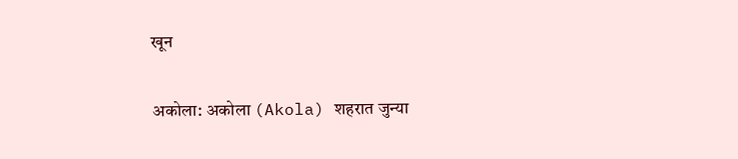खून

अकोला: अकोला (Akola) शहरात जुन्या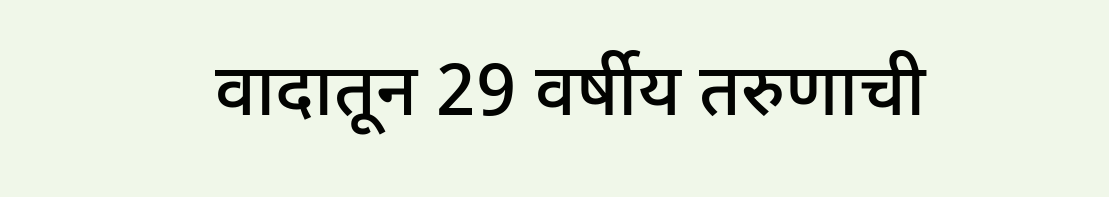वादातून 29 वर्षीय तरुणाची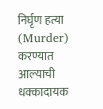निर्घृण हत्या (Murder) करण्यात आल्याची धक्कादायक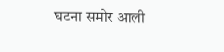घटना समोर आली